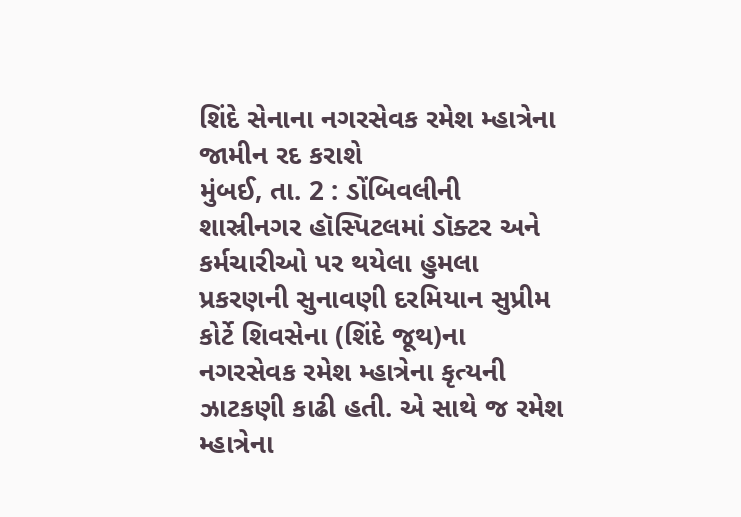શિંદે સેનાના નગરસેવક રમેશ મ્હાત્રેના જામીન રદ કરાશે
મુંબઈ, તા. 2 : ડોંબિવલીની શાસ્રીનગર હૉસ્પિટલમાં ડૉક્ટર અને કર્મચારીઓ પર થયેલા હુમલા પ્રકરણની સુનાવણી દરમિયાન સુપ્રીમ કોર્ટે શિવસેના (શિંદે જૂથ)ના નગરસેવક રમેશ મ્હાત્રેના કૃત્યની ઝાટકણી કાઢી હતી. એ સાથે જ રમેશ મ્હાત્રેના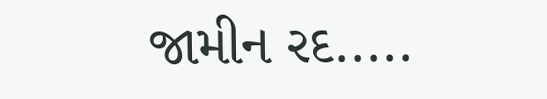જામીન રદ.....